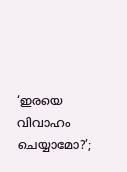‘ഇരയെ വിവാഹം ചെയ്യാമോ?’;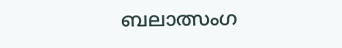ബലാത്സംഗ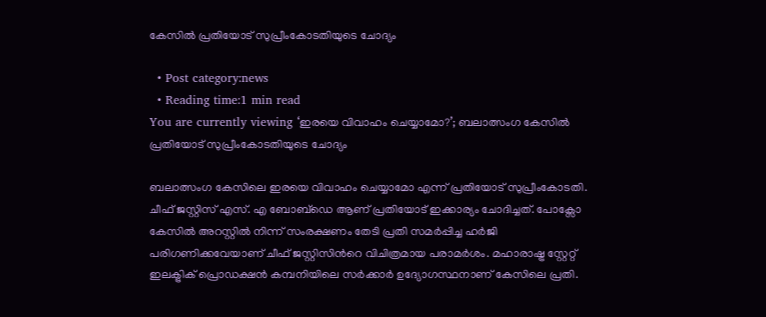കേസില്‍ പ്രതിയോട് സുപ്രീംകോടതിയുടെ ചോദ്യം

  • Post category:news
  • Reading time:1 min read
You are currently viewing ‘ഇരയെ വിവാഹം ചെയ്യാമോ?’; ബലാത്സംഗ കേസില്‍ പ്രതിയോട് സുപ്രീംകോടതിയുടെ ചോദ്യം

ബലാത്സംഗ കേസിലെ ഇരയെ വിവാഹം ചെയ്യാമോ എന്ന് പ്രതിയോട് സുപ്രീംകോടതി. ചീഫ് ജസ്റ്റിസ് എസ്. എ ബോബ്ഡെ ആണ് പ്രതിയോട് ഇക്കാര്യം ചോദിച്ചത്. പോക്സോ കേസില്‍ അറസ്റ്റില്‍ നിന്ന് സംരക്ഷണം തേടി പ്രതി സമര്‍പ്പിച്ച ഹർജി പരിഗണിക്കവേയാണ് ചീഫ് ജസ്റ്റിസിന്‍റെ വിചിത്രമായ പരാമര്‍ശം. മഹാരാഷ്ട്ര സ്റ്റേറ്റ് ഇലക്ട്രിക് പ്രൊഡക്ഷന്‍ കമ്പനിയിലെ സര്‍ക്കാര്‍ ഉദ്യോഗസ്ഥനാണ് കേസിലെ പ്രതി.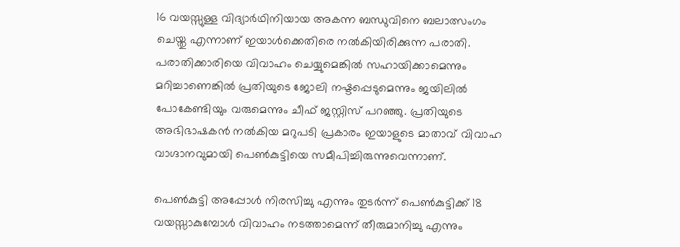16 വയസ്സുള്ള വിദ്യാര്‍ഥിനിയായ അകന്ന ബന്ധുവിനെ ബലാത്സംഗം ചെയ്തു എന്നാണ് ഇയാള്‍ക്കെതിരെ നൽകിയിരിക്കുന്ന പരാതി. പരാതിക്കാരിയെ വിവാഹം ചെയ്യുമെങ്കില്‍ സഹായിക്കാമെന്നും മറിച്ചാണെങ്കിൽ പ്രതിയുടെ ജോലി നഷ്ടപ്പെടുമെന്നും ജയിലില്‍ പോകേണ്ടിയും വരുമെന്നും ചീഫ് ജസ്റ്റിസ് പറഞ്ഞു. പ്രതിയുടെ അഭിഭാഷകന്‍ നൽകിയ മറുപടി പ്രകാരം ഇയാളുടെ മാതാവ് വിവാഹ വാഗ്ദാനവുമായി പെണ്‍കുട്ടിയെ സമീപിച്ചിരുന്നുവെന്നാണ്.

പെണ്‍കുട്ടി അപ്പോള്‍ നിരസിച്ചു എന്നും തുടര്‍ന്ന് പെണ്‍കുട്ടിക്ക് 18 വയസ്സാകുമ്പോള്‍ വിവാഹം നടത്താമെന്ന് തീരുമാനിച്ചു എന്നും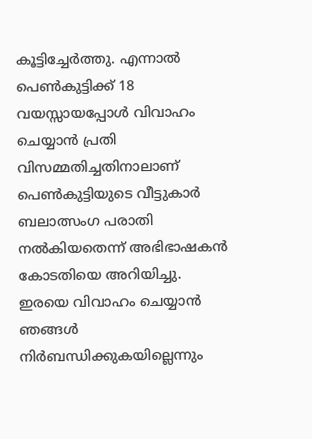കൂട്ടിച്ചേർത്തു. എന്നാല്‍ പെണ്‍കുട്ടിക്ക് 18 വയസ്സായപ്പോള്‍ വിവാഹം ചെയ്യാന്‍ പ്രതി വിസമ്മതിച്ചതിനാലാണ് പെണ്‍കുട്ടിയുടെ വീട്ടുകാര്‍ ബലാത്സംഗ പരാതി നല്‍കിയതെന്ന് അഭിഭാഷകന്‍ കോടതിയെ അറിയിച്ചു. ഇരയെ വിവാഹം ചെയ്യാന്‍ ഞങ്ങള്‍ നിര്‍ബന്ധിക്കുകയില്ലെന്നും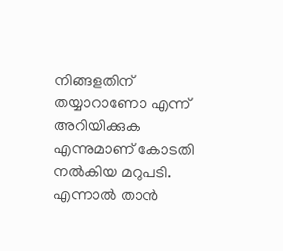നിങ്ങളതിന് തയ്യാറാണോ എന്ന് അറിയിക്കുക എന്നുമാണ് കോടതി നൽകിയ മറുപടി. എന്നാൽ താന്‍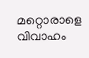മറ്റൊരാളെ വിവാഹം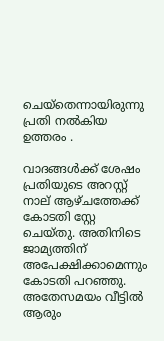ചെയ്തെന്നായിരുന്നു പ്രതി നൽകിയ ഉത്തരം .

വാദങ്ങൾക്ക് ശേഷം പ്രതിയുടെ അറസ്റ്റ് നാല് ആഴ്ചത്തേക്ക് കോടതി സ്റ്റേ ചെയ്തു. അതിനിടെ ജാമ്യത്തിന് അപേക്ഷിക്കാമെന്നും കോടതി പറഞ്ഞു. അതേസമയം വീട്ടില്‍ ആരും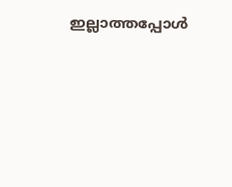ഇല്ലാത്തപ്പോള്‍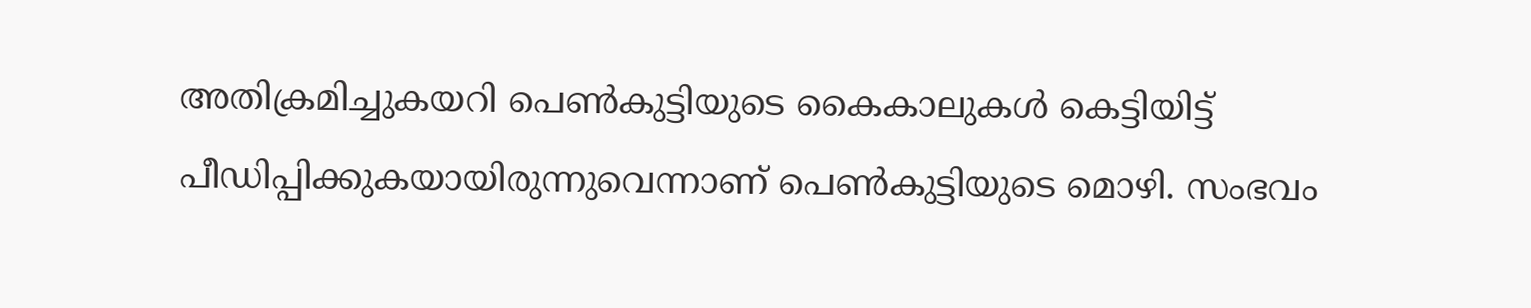അതിക്രമിച്ചുകയറി പെണ്‍കുട്ടിയുടെ കൈകാലുകള്‍ കെട്ടിയിട്ട് പീഡിപ്പിക്കുകയായിരുന്നുവെന്നാണ് പെൺകുട്ടിയുടെ മൊഴി. സംഭവം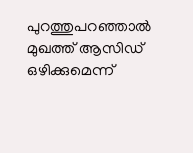പുറത്തുപറഞ്ഞാല്‍ മുഖത്ത് ആസിഡ് ഒഴിക്കുമെന്ന്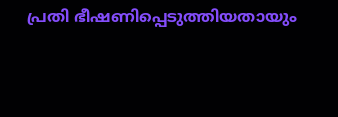പ്രതി ഭീഷണിപ്പെടുത്തിയതായും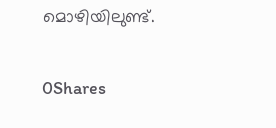മൊഴിയിലുണ്ട്.

0Shares